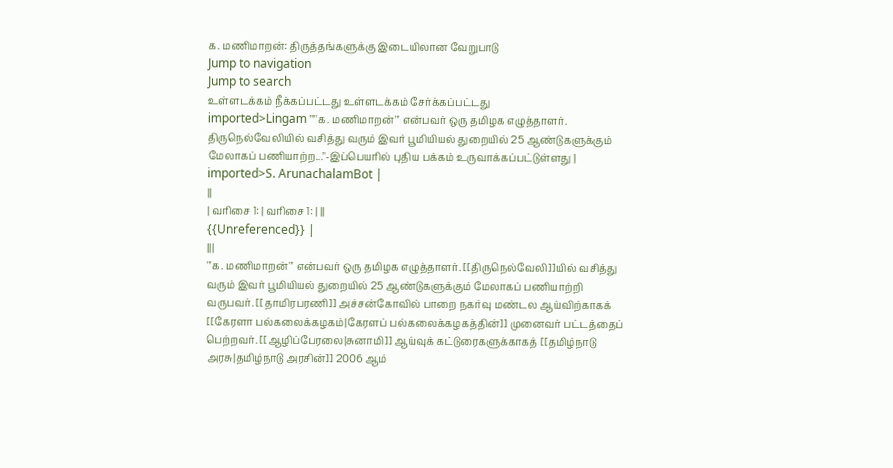க. மணிமாறன்: திருத்தங்களுக்கு இடையிலான வேறுபாடு
Jump to navigation
Jump to search
உள்ளடக்கம் நீக்கப்பட்டது உள்ளடக்கம் சேர்க்கப்பட்டது
imported>Lingam "'''க. மணிமாறன்''' என்பவர் ஒரு தமிழக எழுத்தாளர். திருநெல்வேலியில் வசித்து வரும் இவர் பூமியியல் துறையில் 25 ஆண்டுகளுக்கும் மேலாகப் பணியாற்ற..."-இப்பெயரில் புதிய பக்கம் உருவாக்கப்பட்டுள்ளது |
imported>S. ArunachalamBot |
||
| வரிசை 1: | வரிசை 1: | ||
{{Unreferenced}} |
|||
'''க. மணிமாறன்''' என்பவர் ஒரு தமிழக எழுத்தாளர். [[திருநெல்வேலி]]யில் வசித்து வரும் இவர் பூமியியல் துறையில் 25 ஆண்டுகளுக்கும் மேலாகப் பணியாற்றி வருபவர். [[தாமிரபரணி]] அச்சன்கோவில் பாறை நகர்வு மண்டல ஆய்விற்காகக் [[கேரளா பல்கலைக்கழகம்|கேரளப் பல்கலைக்கழகத்தின்]] முனைவர் பட்டத்தைப் பெற்றவர். [[ஆழிப்பேரலை|சுனாமி]] ஆய்வுக் கட்டுரைகளுக்காகத் [[தமிழ்நாடு அரசு|தமிழ்நாடு அரசின்]] 2006 ஆம்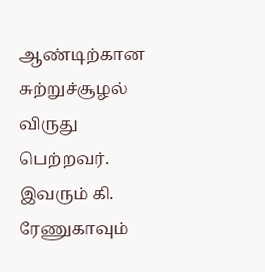ஆண்டிற்கான சுற்றுச்சூழல் விருது பெற்றவர். இவரும் கி. ரேணுகாவும்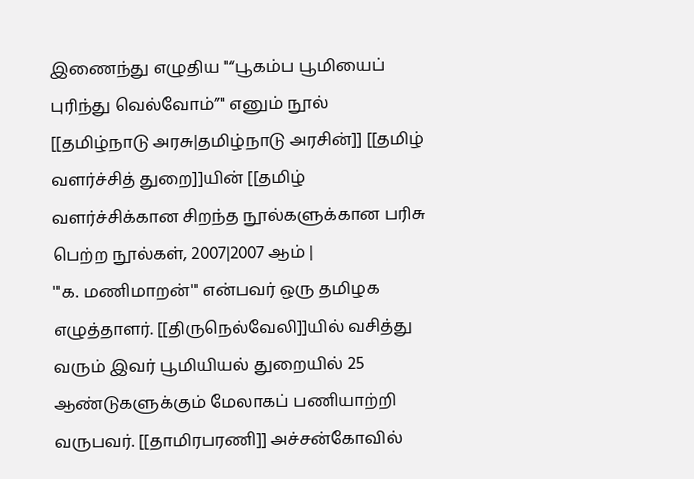இணைந்து எழுதிய ''“பூகம்ப பூமியைப் புரிந்து வெல்வோம்”'' எனும் நூல் [[தமிழ்நாடு அரசு|தமிழ்நாடு அரசின்]] [[தமிழ் வளர்ச்சித் துறை]]யின் [[தமிழ் வளர்ச்சிக்கான சிறந்த நூல்களுக்கான பரிசு பெற்ற நூல்கள், 2007|2007 ஆம் |
'''க. மணிமாறன்''' என்பவர் ஒரு தமிழக எழுத்தாளர். [[திருநெல்வேலி]]யில் வசித்து வரும் இவர் பூமியியல் துறையில் 25 ஆண்டுகளுக்கும் மேலாகப் பணியாற்றி வருபவர். [[தாமிரபரணி]] அச்சன்கோவில்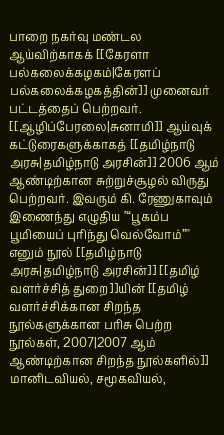பாறை நகர்வு மண்டல ஆய்விற்காகக் [[கேரளா பல்கலைக்கழகம்|கேரளப் பல்கலைக்கழகத்தின்]] முனைவர் பட்டத்தைப் பெற்றவர். [[ஆழிப்பேரலை|சுனாமி]] ஆய்வுக் கட்டுரைகளுக்காகத் [[தமிழ்நாடு அரசு|தமிழ்நாடு அரசின்]] 2006 ஆம் ஆண்டிற்கான சுற்றுச்சூழல் விருது பெற்றவர். இவரும் கி. ரேணுகாவும் இணைந்து எழுதிய ''“பூகம்ப பூமியைப் புரிந்து வெல்வோம்”'' எனும் நூல் [[தமிழ்நாடு அரசு|தமிழ்நாடு அரசின்]] [[தமிழ் வளர்ச்சித் துறை]]யின் [[தமிழ் வளர்ச்சிக்கான சிறந்த நூல்களுக்கான பரிசு பெற்ற நூல்கள், 2007|2007 ஆம் ஆண்டிற்கான சிறந்த நூல்களில்]] மானிடவியல், சமூகவியல்,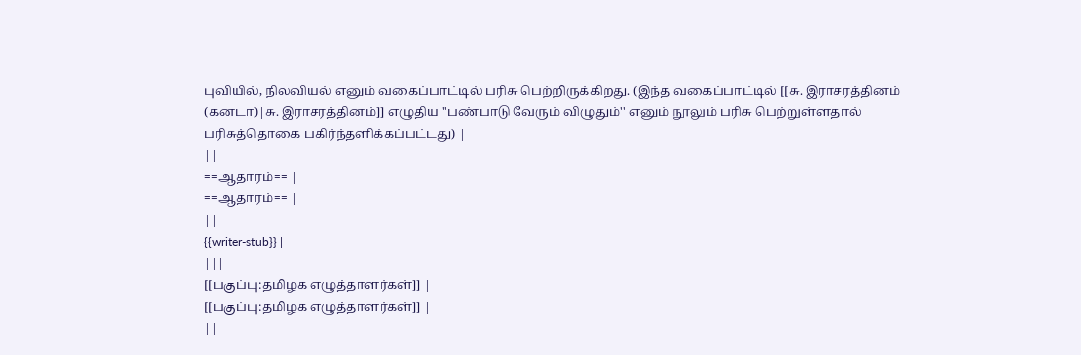புவியில், நிலவியல் எனும் வகைப்பாட்டில் பரிசு பெற்றிருக்கிறது. (இந்த வகைப்பாட்டில் [[சு. இராசரத்தினம் (கனடா)|சு. இராசரத்தினம்]] எழுதிய ''பண்பாடு வேரும் விழுதும்'' எனும் நூலும் பரிசு பெற்றுள்ளதால் பரிசுத்தொகை பகிர்ந்தளிக்கப்பட்டது) |
||
==ஆதாரம்== |
==ஆதாரம்== |
||
{{writer-stub}} |
|||
[[பகுப்பு:தமிழக எழுத்தாளர்கள்]] |
[[பகுப்பு:தமிழக எழுத்தாளர்கள்]] |
||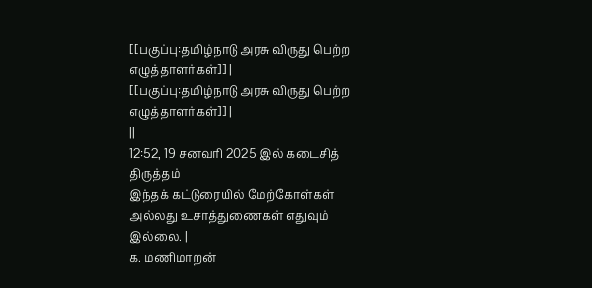[[பகுப்பு:தமிழ்நாடு அரசு விருது பெற்ற எழுத்தாளர்கள்]] |
[[பகுப்பு:தமிழ்நாடு அரசு விருது பெற்ற எழுத்தாளர்கள்]] |
||
12:52, 19 சனவரி 2025 இல் கடைசித் திருத்தம்
இந்தக் கட்டுரையில் மேற்கோள்கள் அல்லது உசாத்துணைகள் எதுவும் இல்லை. |
க. மணிமாறன்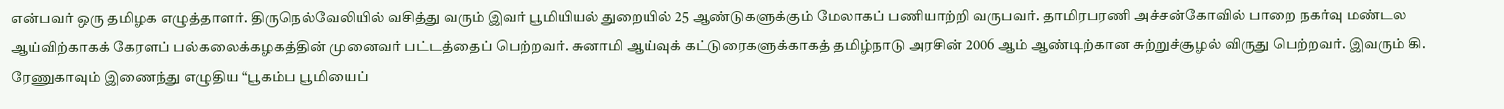என்பவர் ஒரு தமிழக எழுத்தாளர். திருநெல்வேலியில் வசித்து வரும் இவர் பூமியியல் துறையில் 25 ஆண்டுகளுக்கும் மேலாகப் பணியாற்றி வருபவர். தாமிரபரணி அச்சன்கோவில் பாறை நகர்வு மண்டல ஆய்விற்காகக் கேரளப் பல்கலைக்கழகத்தின் முனைவர் பட்டத்தைப் பெற்றவர். சுனாமி ஆய்வுக் கட்டுரைகளுக்காகத் தமிழ்நாடு அரசின் 2006 ஆம் ஆண்டிற்கான சுற்றுச்சூழல் விருது பெற்றவர். இவரும் கி. ரேணுகாவும் இணைந்து எழுதிய “பூகம்ப பூமியைப்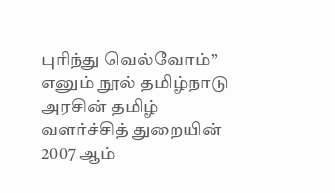புரிந்து வெல்வோம்” எனும் நூல் தமிழ்நாடு அரசின் தமிழ் வளர்ச்சித் துறையின் 2007 ஆம்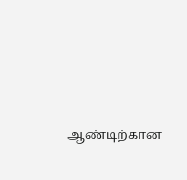ஆண்டிற்கான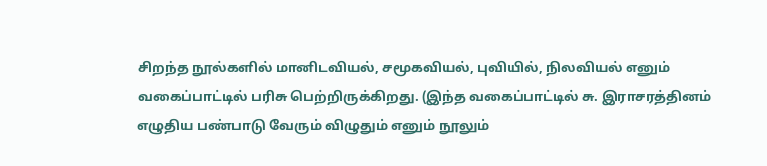சிறந்த நூல்களில் மானிடவியல், சமூகவியல், புவியில், நிலவியல் எனும் வகைப்பாட்டில் பரிசு பெற்றிருக்கிறது. (இந்த வகைப்பாட்டில் சு. இராசரத்தினம் எழுதிய பண்பாடு வேரும் விழுதும் எனும் நூலும்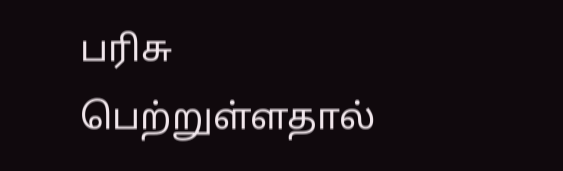பரிசு பெற்றுள்ளதால்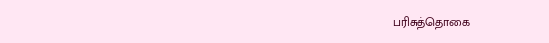பரிசுத்தொகை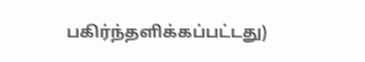பகிர்ந்தளிக்கப்பட்டது)